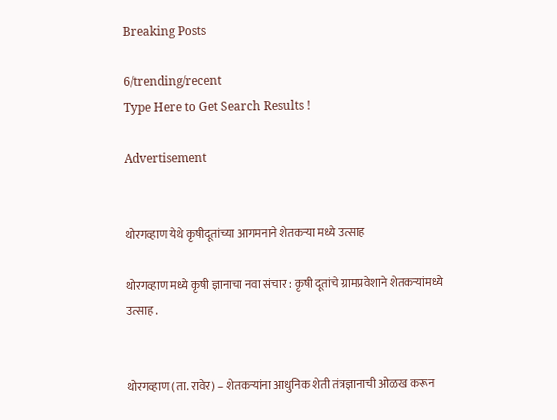Breaking Posts

6/trending/recent
Type Here to Get Search Results !

Advertisement


थोरगव्हाण येथे कृषीदूतांच्या आगमनाने शेतकऱ्या मध्ये उत्साह

थोरगव्हाण मध्ये कृषी ज्ञानाचा नवा संचार : कृषी दूतांचे ग्रामप्रवेशाने शेतकऱ्यांमध्ये उत्साह .


थोरगव्हाण (ता. रावेर) – शेतकऱ्यांना आधुनिक शेती तंत्रज्ञानाची ओळख करून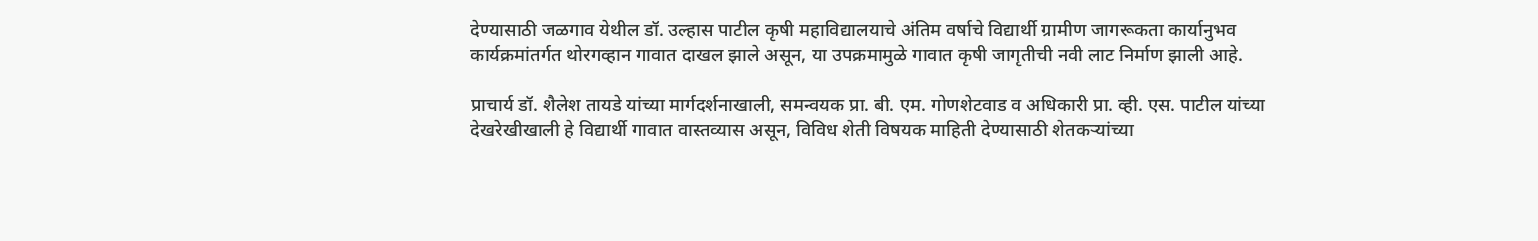देण्यासाठी जळगाव येथील डॉ. उल्हास पाटील कृषी महाविद्यालयाचे अंतिम वर्षाचे विद्यार्थी ग्रामीण जागरूकता कार्यानुभव कार्यक्रमांतर्गत थोरगव्हान गावात दाखल झाले असून, या उपक्रमामुळे गावात कृषी जागृतीची नवी लाट निर्माण झाली आहे.

प्राचार्य डॉ. शैलेश तायडे यांच्या मार्गदर्शनाखाली, समन्वयक प्रा. बी. एम. गोणशेटवाड व अधिकारी प्रा. व्ही. एस. पाटील यांच्या देखरेखीखाली हे विद्यार्थी गावात वास्तव्यास असून, विविध शेती विषयक माहिती देण्यासाठी शेतकऱ्यांच्या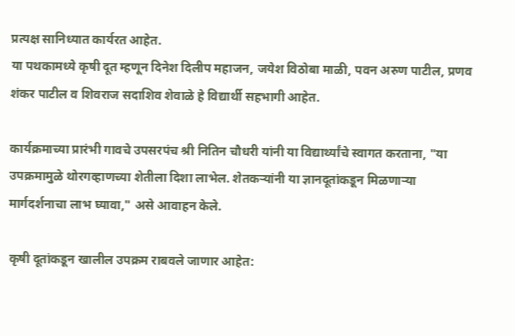प्रत्यक्ष सानिध्यात कार्यरत आहेत.
या पथकामध्ये कृषी दूत म्हणून दिनेश दिलीप महाजन, जयेश विठोबा माळी, पवन अरुण पाटील, प्रणव शंकर पाटील व शिवराज सदाशिव शेवाळे हे विद्यार्थी सहभागी आहेत.

कार्यक्रमाच्या प्रारंभी गावचे उपसरपंच श्री नितिन चौधरी यांनी या विद्यार्थ्यांचे स्वागत करताना, "या उपक्रमामुळे थोरगव्हाणच्या शेतीला दिशा लाभेल. शेतकऱ्यांनी या ज्ञानदूतांकडून मिळणाऱ्या मार्गदर्शनाचा लाभ घ्यावा," असे आवाहन केले.

कृषी दूतांकडून खालील उपक्रम राबवले जाणार आहेत: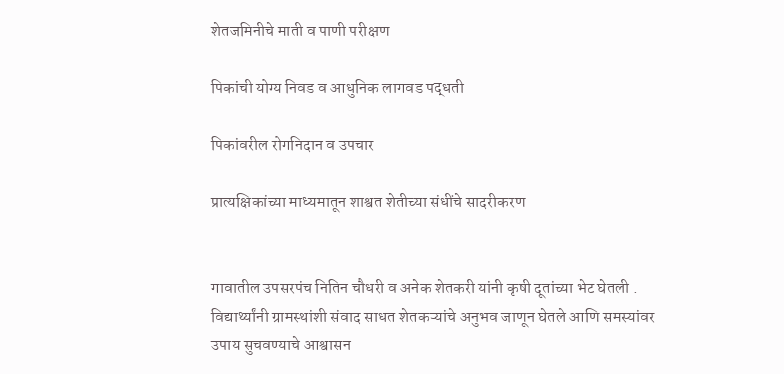शेतजमिनीचे माती व पाणी परीक्षण

पिकांची योग्य निवड व आधुनिक लागवड पद्धती

पिकांवरील रोगनिदान व उपचार

प्रात्यक्षिकांच्या माध्यमातून शाश्वत शेतीच्या संधींचे सादरीकरण


गावातील उपसरपंच नितिन चौधरी व अनेक शेतकरी यांनी कृषी दूतांच्या भेट घेतली . विद्यार्थ्यांनी ग्रामस्थांशी संवाद साधत शेतकऱ्यांचे अनुभव जाणून घेतले आणि समस्यांवर उपाय सुचवण्याचे आश्वासन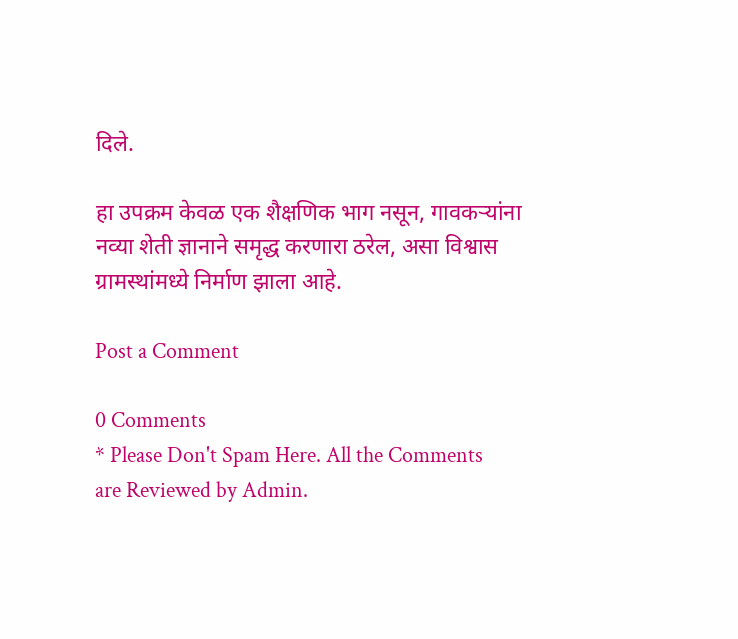दिले.

हा उपक्रम केवळ एक शैक्षणिक भाग नसून, गावकऱ्यांना नव्या शेती ज्ञानाने समृद्ध करणारा ठरेल, असा विश्वास ग्रामस्थांमध्ये निर्माण झाला आहे.

Post a Comment

0 Comments
* Please Don't Spam Here. All the Comments are Reviewed by Admin.